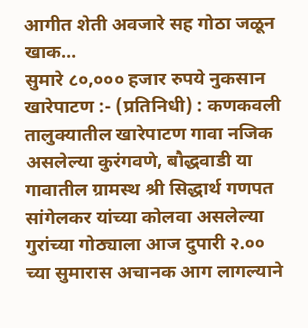आगीत शेती अवजारे सह गोठा जळून खाक…
सुमारे ८०,००० हजार रुपये नुकसान
खारेपाटण :- (प्रतिनिधी) : कणकवली तालुक्यातील खारेपाटण गावा नजिक असलेल्या कुरंगवणे, बौद्धवाडी या गावातील ग्रामस्थ श्री सिद्धार्थ गणपत सांगेलकर यांच्या कोलवा असलेल्या गुरांच्या गोठ्याला आज दुपारी २.०० च्या सुमारास अचानक आग लागल्याने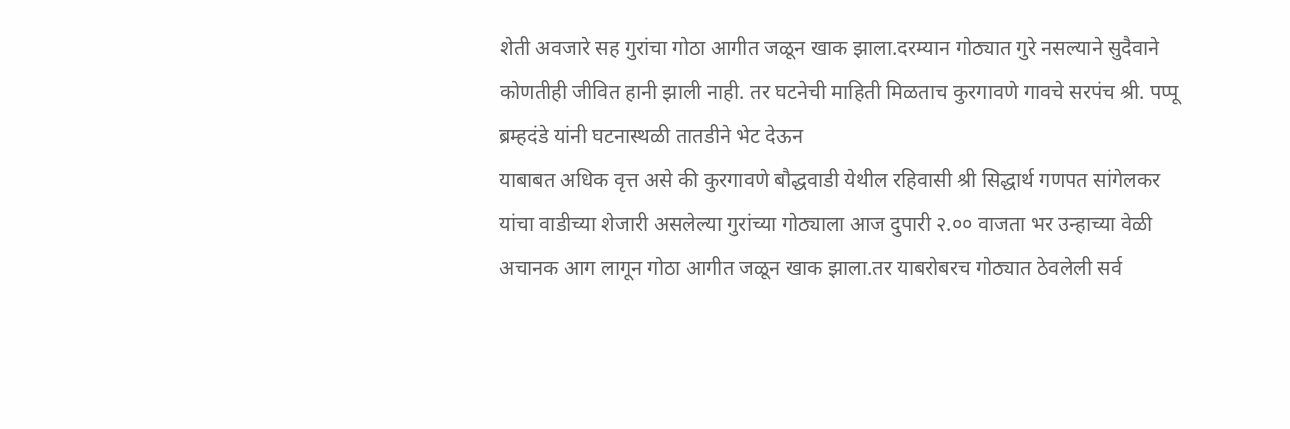शेती अवजारे सह गुरांचा गोठा आगीत जळून खाक झाला.दरम्यान गोठ्यात गुरे नसल्याने सुदैवाने कोणतीही जीवित हानी झाली नाही. तर घटनेची माहिती मिळताच कुरगावणे गावचे सरपंच श्री. पप्पू ब्रम्हदंडे यांनी घटनास्थळी तातडीने भेट देऊन
याबाबत अधिक वृत्त असे की कुरगावणे बौद्धवाडी येथील रहिवासी श्री सिद्धार्थ गणपत सांगेलकर यांचा वाडीच्या शेजारी असलेल्या गुरांच्या गोठ्याला आज दुपारी २.०० वाजता भर उन्हाच्या वेळी अचानक आग लागून गोठा आगीत जळून खाक झाला.तर याबरोबरच गोठ्यात ठेवलेली सर्व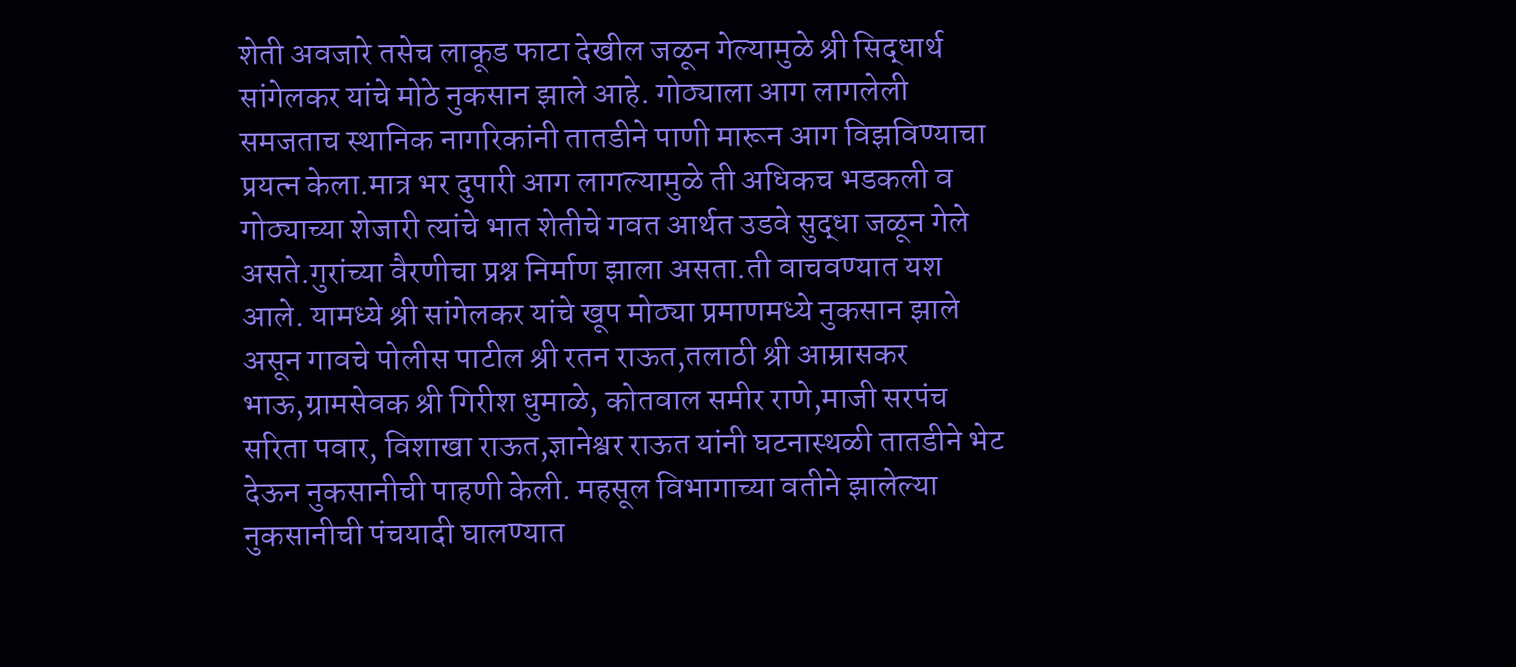शेती अवजारे तसेच लाकूड फाटा देखील जळून गेल्यामुळे श्री सिद्धार्थ सांगेलकर यांचे मोठे नुकसान झाले आहे. गोठ्याला आग लागलेली समजताच स्थानिक नागरिकांनी तातडीने पाणी मारून आग विझविण्याचा प्रयत्न केला.मात्र भर दुपारी आग लागल्यामुळे ती अधिकच भडकली व गोठ्याच्या शेजारी त्यांचे भात शेतीचे गवत आर्थत उडवे सुद्धा जळून गेले असते.गुरांच्या वैरणीचा प्रश्न निर्माण झाला असता.ती वाचवण्यात यश आले. यामध्ये श्री सांगेलकर यांचे खूप मोठ्या प्रमाणमध्ये नुकसान झाले असून गावचे पोलीस पाटील श्री रतन राऊत,तलाठी श्री आम्रासकर भाऊ,ग्रामसेवक श्री गिरीश धुमाळे, कोतवाल समीर राणे,माजी सरपंच सरिता पवार, विशाखा राऊत,ज्ञानेश्वर राऊत यांनी घटनास्थळी तातडीने भेट देऊन नुकसानीची पाहणी केली. महसूल विभागाच्या वतीने झालेल्या नुकसानीची पंचयादी घालण्यात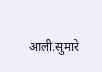आली.सुमारे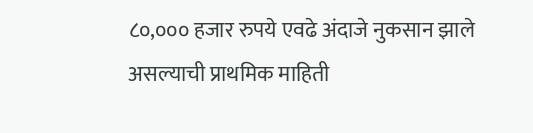८०,००० हजार रुपये एवढे अंदाजे नुकसान झाले असल्याची प्राथमिक माहिती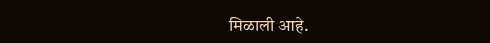मिळाली आहे.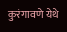कुरंगावणे येथे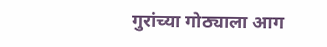गुरांच्या गोठ्याला आग